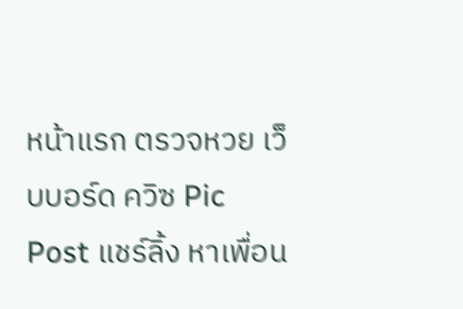หน้าแรก ตรวจหวย เว็บบอร์ด ควิซ Pic Post แชร์ลิ้ง หาเพื่อน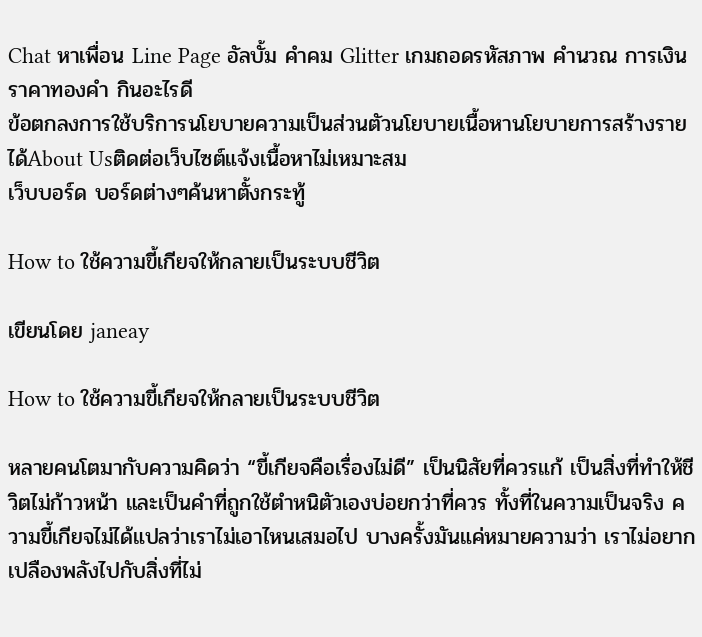Chat หาเพื่อน Line Page อัลบั้ม คำคม Glitter เกมถอดรหัสภาพ คำนวณ การเงิน ราคาทองคำ กินอะไรดี
ข้อตกลงการใช้บริการนโยบายความเป็นส่วนตัวนโยบายเนื้อหานโยบายการสร้างรายได้About Usติดต่อเว็บไซต์แจ้งเนื้อหาไม่เหมาะสม
เว็บบอร์ด บอร์ดต่างๆค้นหาตั้งกระทู้

How to ใช้ความขี้เกียจให้กลายเป็นระบบชีวิต

เขียนโดย janeay

How to ใช้ความขี้เกียจให้กลายเป็นระบบชีวิต

หลายคนโตมากับความคิดว่า “ขี้เกียจคือเรื่องไม่ดี” เป็นนิสัยที่ควรแก้ เป็นสิ่งที่ทำให้ชีวิตไม่ก้าวหน้า และเป็นคำที่ถูกใช้ตำหนิตัวเองบ่อยกว่าที่ควร ทั้งที่ในความเป็นจริง ความขี้เกียจไม่ได้แปลว่าเราไม่เอาไหนเสมอไป บางครั้งมันแค่หมายความว่า เราไม่อยากเปลืองพลังไปกับสิ่งที่ไม่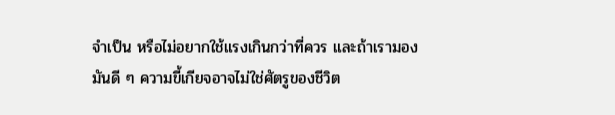จำเป็น หรือไม่อยากใช้แรงเกินกว่าที่ควร และถ้าเรามองมันดี ๆ ความขี้เกียจอาจไม่ใช่ศัตรูของชีวิต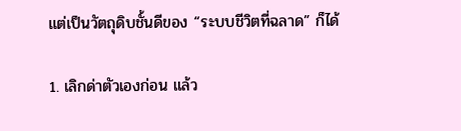แต่เป็นวัตถุดิบชั้นดีของ “ระบบชีวิตที่ฉลาด” ก็ได้

1. เลิกด่าตัวเองก่อน แล้ว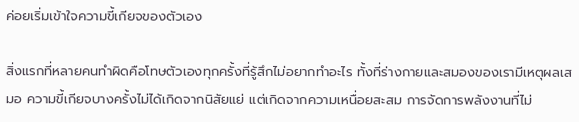ค่อยเริ่มเข้าใจความขี้เกียจของตัวเอง

สิ่งแรกที่หลายคนทำผิดคือโทษตัวเองทุกครั้งที่รู้สึกไม่อยากทำอะไร ทั้งที่ร่างกายและสมองของเรามีเหตุผลเสมอ ความขี้เกียจบางครั้งไม่ได้เกิดจากนิสัยแย่ แต่เกิดจากความเหนื่อยสะสม การจัดการพลังงานที่ไม่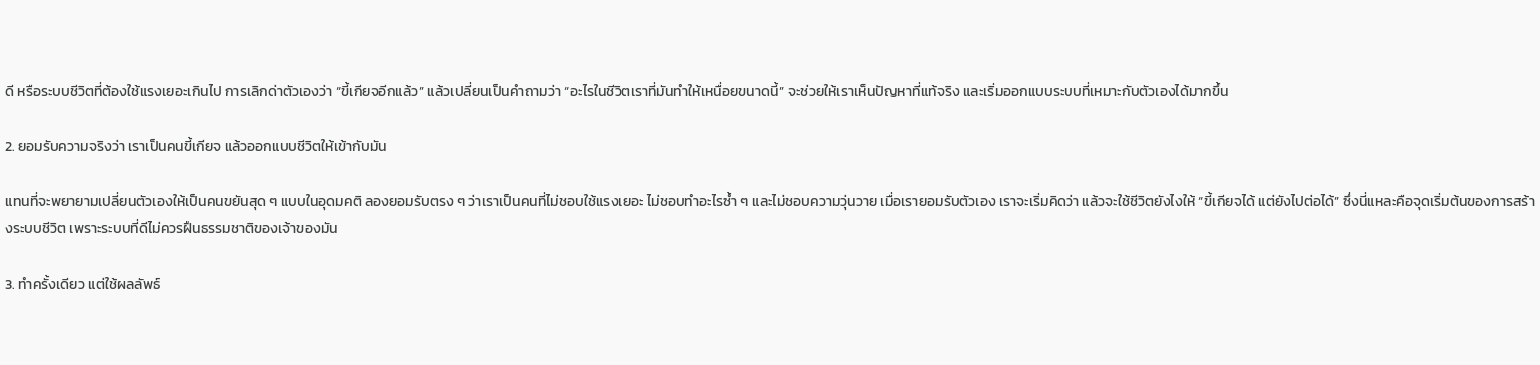ดี หรือระบบชีวิตที่ต้องใช้แรงเยอะเกินไป การเลิกด่าตัวเองว่า “ขี้เกียจอีกแล้ว” แล้วเปลี่ยนเป็นคำถามว่า “อะไรในชีวิตเราที่มันทำให้เหนื่อยขนาดนี้” จะช่วยให้เราเห็นปัญหาที่แท้จริง และเริ่มออกแบบระบบที่เหมาะกับตัวเองได้มากขึ้น

2. ยอมรับความจริงว่า เราเป็นคนขี้เกียจ แล้วออกแบบชีวิตให้เข้ากับมัน

แทนที่จะพยายามเปลี่ยนตัวเองให้เป็นคนขยันสุด ๆ แบบในอุดมคติ ลองยอมรับตรง ๆ ว่าเราเป็นคนที่ไม่ชอบใช้แรงเยอะ ไม่ชอบทำอะไรซ้ำ ๆ และไม่ชอบความวุ่นวาย เมื่อเรายอมรับตัวเอง เราจะเริ่มคิดว่า แล้วจะใช้ชีวิตยังไงให้ “ขี้เกียจได้ แต่ยังไปต่อได้” ซึ่งนี่แหละคือจุดเริ่มต้นของการสร้างระบบชีวิต เพราะระบบที่ดีไม่ควรฝืนธรรมชาติของเจ้าของมัน

3. ทำครั้งเดียว แต่ใช้ผลลัพธ์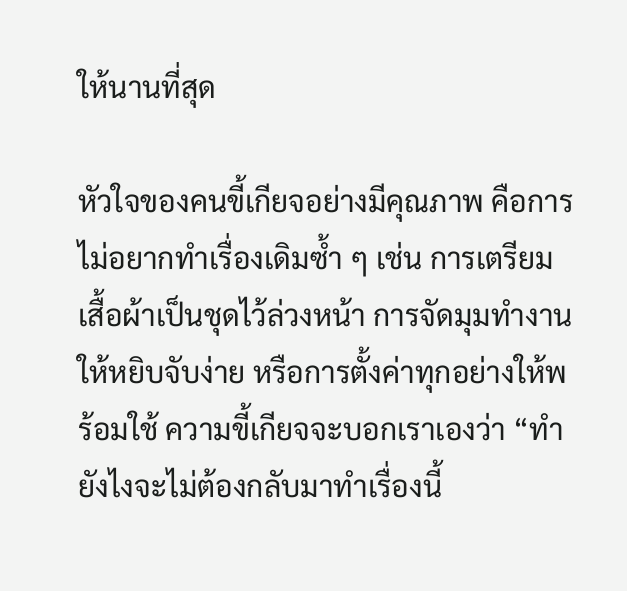ให้นานที่สุด

หัวใจของคนขี้เกียจอย่างมีคุณภาพ คือการไม่อยากทำเรื่องเดิมซ้ำ ๆ เช่น การเตรียมเสื้อผ้าเป็นชุดไว้ล่วงหน้า การจัดมุมทำงานให้หยิบจับง่าย หรือการตั้งค่าทุกอย่างให้พร้อมใช้ ความขี้เกียจจะบอกเราเองว่า “ทำยังไงจะไม่ต้องกลับมาทำเรื่องนี้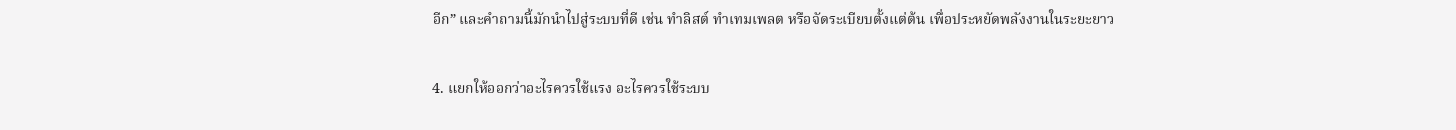อีก” และคำถามนี้มักนำไปสู่ระบบที่ดี เช่น ทำลิสต์ ทำเทมเพลต หรือจัดระเบียบตั้งแต่ต้น เพื่อประหยัดพลังงานในระยะยาว

4. แยกให้ออกว่าอะไรควรใช้แรง อะไรควรใช้ระบบ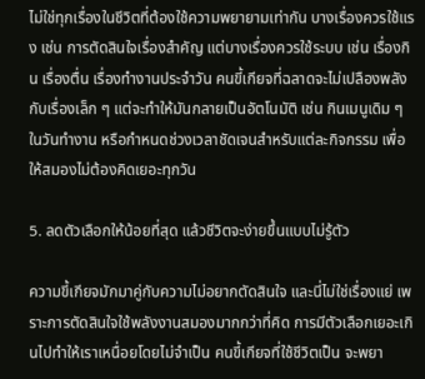ไม่ใช่ทุกเรื่องในชีวิตที่ต้องใช้ความพยายามเท่ากัน บางเรื่องควรใช้แรง เช่น การตัดสินใจเรื่องสำคัญ แต่บางเรื่องควรใช้ระบบ เช่น เรื่องกิน เรื่องตื่น เรื่องทำงานประจำวัน คนขี้เกียจที่ฉลาดจะไม่เปลืองพลังกับเรื่องเล็ก ๆ แต่จะทำให้มันกลายเป็นอัตโนมัติ เช่น กินเมนูเดิม ๆ ในวันทำงาน หรือกำหนดช่วงเวลาชัดเจนสำหรับแต่ละกิจกรรม เพื่อให้สมองไม่ต้องคิดเยอะทุกวัน

5. ลดตัวเลือกให้น้อยที่สุด แล้วชีวิตจะง่ายขึ้นแบบไม่รู้ตัว

ความขี้เกียจมักมาคู่กับความไม่อยากตัดสินใจ และนี่ไม่ใช่เรื่องแย่ เพราะการตัดสินใจใช้พลังงานสมองมากกว่าที่คิด การมีตัวเลือกเยอะเกินไปทำให้เราเหนื่อยโดยไม่จำเป็น คนขี้เกียจที่ใช้ชีวิตเป็น จะพยา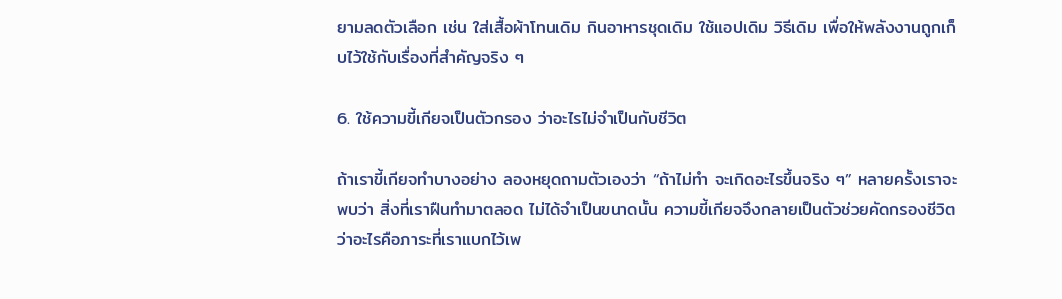ยามลดตัวเลือก เช่น ใส่เสื้อผ้าโทนเดิม กินอาหารชุดเดิม ใช้แอปเดิม วิธีเดิม เพื่อให้พลังงานถูกเก็บไว้ใช้กับเรื่องที่สำคัญจริง ๆ

6. ใช้ความขี้เกียจเป็นตัวกรอง ว่าอะไรไม่จำเป็นกับชีวิต

ถ้าเราขี้เกียจทำบางอย่าง ลองหยุดถามตัวเองว่า “ถ้าไม่ทำ จะเกิดอะไรขึ้นจริง ๆ” หลายครั้งเราจะพบว่า สิ่งที่เราฝืนทำมาตลอด ไม่ได้จำเป็นขนาดนั้น ความขี้เกียจจึงกลายเป็นตัวช่วยคัดกรองชีวิต ว่าอะไรคือภาระที่เราแบกไว้เพ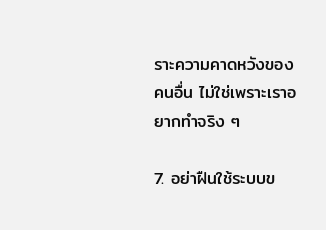ราะความคาดหวังของคนอื่น ไม่ใช่เพราะเราอยากทำจริง ๆ

7. อย่าฝืนใช้ระบบข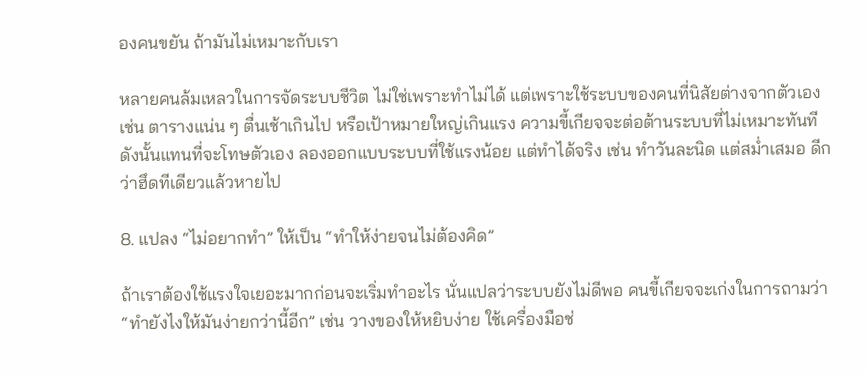องคนขยัน ถ้ามันไม่เหมาะกับเรา

หลายคนล้มเหลวในการจัดระบบชีวิต ไม่ใช่เพราะทำไม่ได้ แต่เพราะใช้ระบบของคนที่นิสัยต่างจากตัวเอง เช่น ตารางแน่น ๆ ตื่นเช้าเกินไป หรือเป้าหมายใหญ่เกินแรง ความขี้เกียจจะต่อต้านระบบที่ไม่เหมาะทันที ดังนั้นแทนที่จะโทษตัวเอง ลองออกแบบระบบที่ใช้แรงน้อย แต่ทำได้จริง เช่น ทำวันละนิด แต่สม่ำเสมอ ดีกว่าฮึดทีเดียวแล้วหายไป

8. แปลง “ไม่อยากทำ” ให้เป็น “ทำให้ง่ายจนไม่ต้องคิด”

ถ้าเราต้องใช้แรงใจเยอะมากก่อนจะเริ่มทำอะไร นั่นแปลว่าระบบยังไม่ดีพอ คนขี้เกียจจะเก่งในการถามว่า “ทำยังไงให้มันง่ายกว่านี้อีก” เช่น วางของให้หยิบง่าย ใช้เครื่องมือช่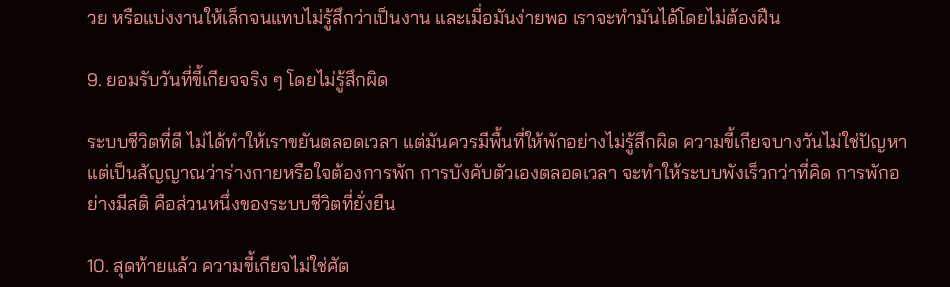วย หรือแบ่งงานให้เล็กจนแทบไม่รู้สึกว่าเป็นงาน และเมื่อมันง่ายพอ เราจะทำมันได้โดยไม่ต้องฝืน

9. ยอมรับวันที่ขี้เกียจจริง ๆ โดยไม่รู้สึกผิด

ระบบชีวิตที่ดี ไม่ได้ทำให้เราขยันตลอดเวลา แต่มันควรมีพื้นที่ให้พักอย่างไม่รู้สึกผิด ความขี้เกียจบางวันไม่ใช่ปัญหา แต่เป็นสัญญาณว่าร่างกายหรือใจต้องการพัก การบังคับตัวเองตลอดเวลา จะทำให้ระบบพังเร็วกว่าที่คิด การพักอย่างมีสติ คือส่วนหนึ่งของระบบชีวิตที่ยั่งยืน

10. สุดท้ายแล้ว ความขี้เกียจไม่ใช่ศัต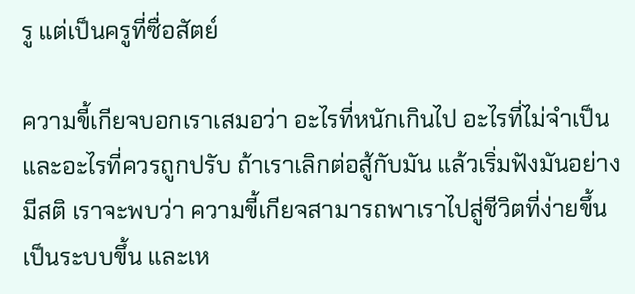รู แต่เป็นครูที่ซื่อสัตย์

ความขี้เกียจบอกเราเสมอว่า อะไรที่หนักเกินไป อะไรที่ไม่จำเป็น และอะไรที่ควรถูกปรับ ถ้าเราเลิกต่อสู้กับมัน แล้วเริ่มฟังมันอย่างมีสติ เราจะพบว่า ความขี้เกียจสามารถพาเราไปสู่ชีวิตที่ง่ายขึ้น เป็นระบบขึ้น และเห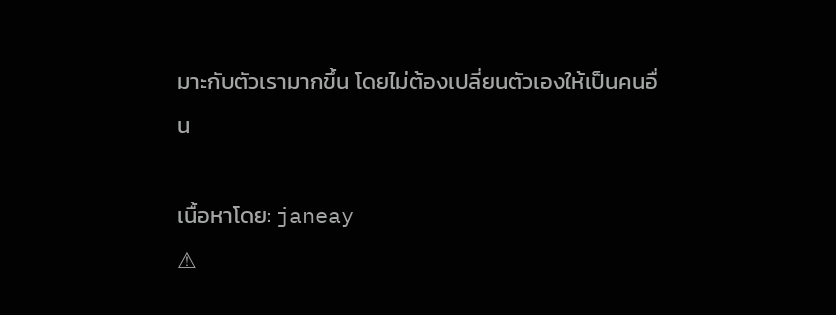มาะกับตัวเรามากขึ้น โดยไม่ต้องเปลี่ยนตัวเองให้เป็นคนอื่น

เนื้อหาโดย: janeay
⚠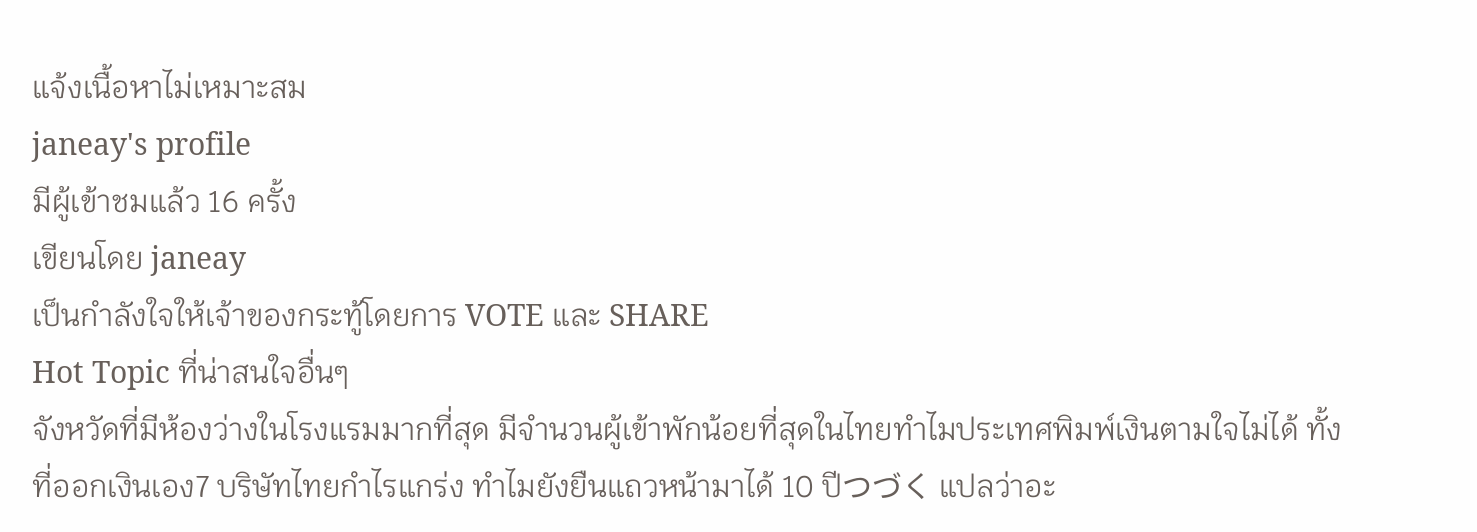แจ้งเนื้อหาไม่เหมาะสม
janeay's profile
มีผู้เข้าชมแล้ว 16 ครั้ง
เขียนโดย janeay
เป็นกำลังใจให้เจ้าของกระทู้โดยการ VOTE และ SHARE
Hot Topic ที่น่าสนใจอื่นๆ
จังหวัดที่มีห้องว่างในโรงแรมมากที่สุด มีจำนวนผู้เข้าพักน้อยที่สุดในไทยทำไมประเทศพิมพ์เงินตามใจไม่ได้ ทั้งที่ออกเงินเอง7 บริษัทไทยกำไรแกร่ง ทำไมยังยืนแถวหน้ามาได้ 10 ปีつづく แปลว่าอะ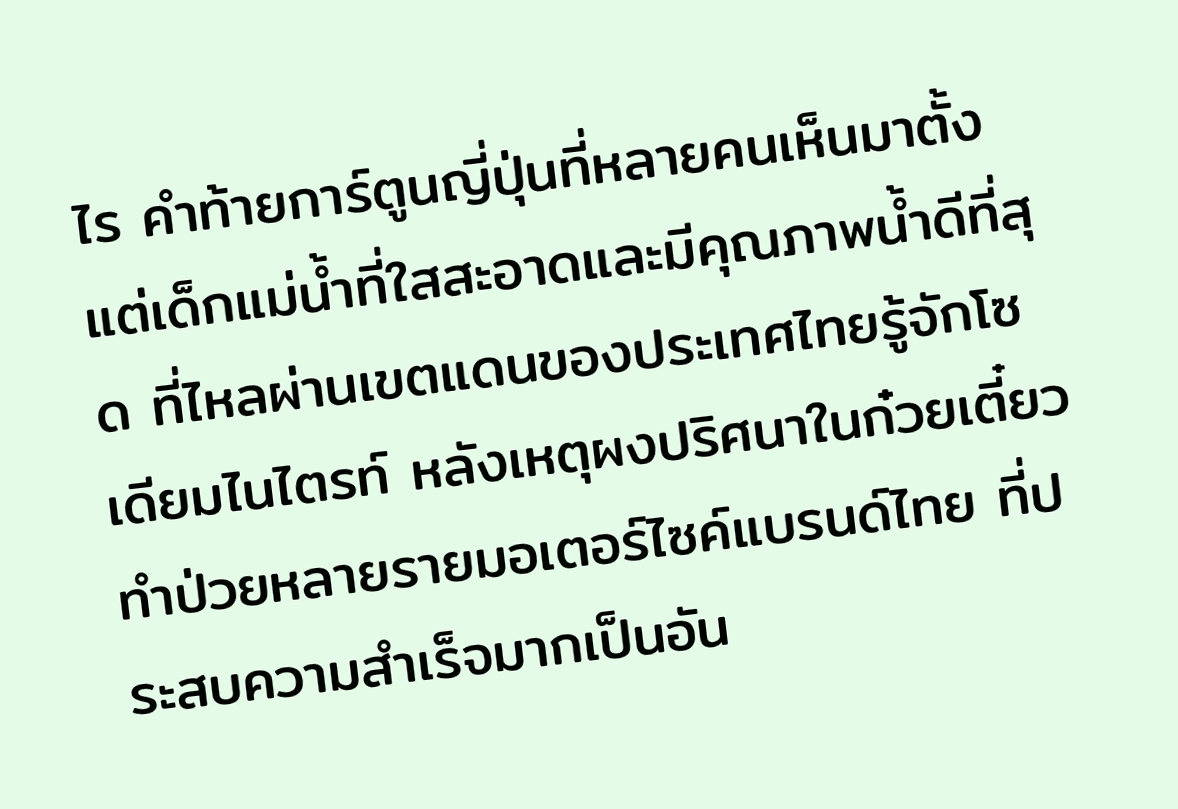ไร คำท้ายการ์ตูนญี่ปุ่นที่หลายคนเห็นมาตั้งแต่เด็กแม่น้ำที่ใสสะอาดและมีคุณภาพน้ำดีที่สุด ที่ไหลผ่านเขตแดนของประเทศไทยรู้จักโซเดียมไนไตรท์ หลังเหตุผงปริศนาในก๋วยเตี๋ยวทำป่วยหลายรายมอเตอร์ไซค์แบรนด์ไทย ที่ประสบความสำเร็จมากเป็นอัน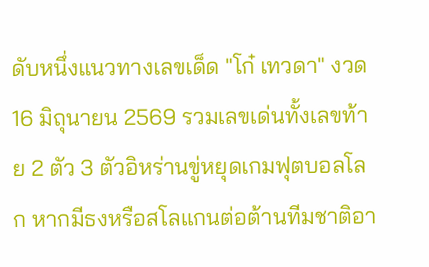ดับหนึ่งแนวทางเลขเด็ด "โก๋ เทวดา" งวด 16 มิถุนายน 2569 รวมเลขเด่นทั้งเลขท้าย 2 ตัว 3 ตัวอิหร่านขู่หยุดเกมฟุตบอลโลก หากมีธงหรือสโลแกนต่อต้านทีมชาติอา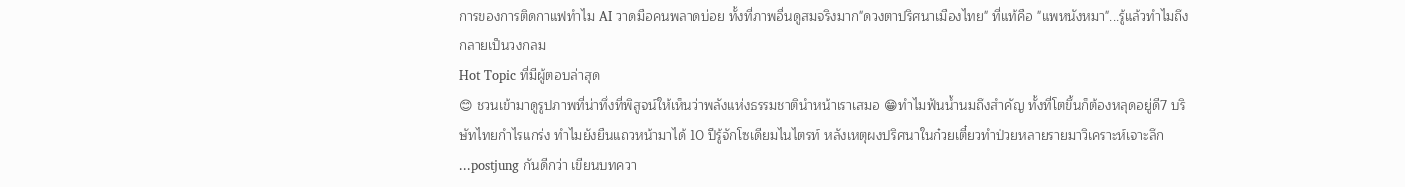การของการติดกาแฟทำไม AI วาดมือคนพลาดบ่อย ทั้งที่ภาพอื่นดูสมจริงมาก"ดวงตาปริศนาเมืองไทย" ที่แท้คือ "แพหนังหมา"...รู้แล้วทำไมถึงกลายเป็นวงกลม
Hot Topic ที่มีผู้ตอบล่าสุด
😊 ชวนเข้ามาดูรูปภาพที่น่าทึ่งที่พิสูจน์ให้เห็นว่าพลังแห่งธรรมชาตินำหน้าเราเสมอ 😁ทำไมฟันน้ำนมถึงสำคัญ ทั้งที่โตขึ้นก็ต้องหลุดอยู่ดี7 บริษัทไทยกำไรแกร่ง ทำไมยังยืนแถวหน้ามาได้ 10 ปีรู้จักโซเดียมไนไตรท์ หลังเหตุผงปริศนาในก๋วยเตี๋ยวทำป่วยหลายรายมาวิเคราะห์เจาะลึก ...postjung กันดีกว่า เขียนบทควา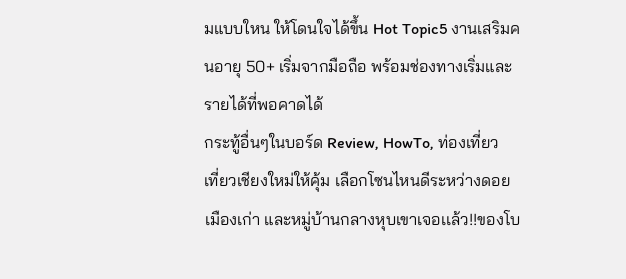มแบบใหน ให้โดนใจได้ขึ้น Hot Topic5 งานเสริมคนอายุ 50+ เริ่มจากมือถือ พร้อมช่องทางเริ่มและรายได้ที่พอคาดได้
กระทู้อื่นๆในบอร์ด Review, HowTo, ท่องเที่ยว
เที่ยวเชียงใหม่ให้คุ้ม เลือกโซนไหนดีระหว่างดอย เมืองเก่า และหมู่บ้านกลางหุบเขาเจอเเล้ว!!ของโบ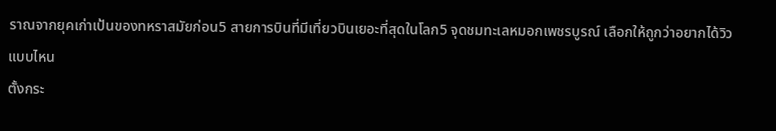ราณจากยุคเก่าเป้นของทหราสมัยก่อน5 สายการบินที่มีเที่ยวบินเยอะที่สุดในโลก5 จุดชมทะเลหมอกเพชรบูรณ์ เลือกให้ถูกว่าอยากได้วิวแบบไหน
ตั้งกระ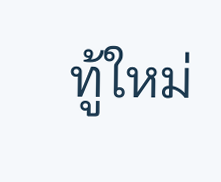ทู้ใหม่